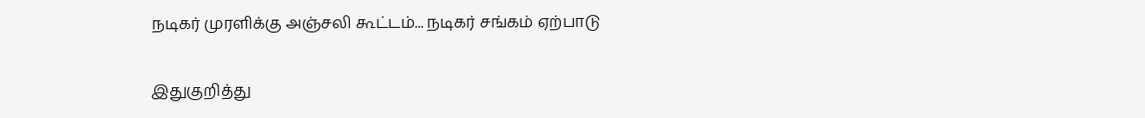நடிகர் முரளிக்கு அஞ்சலி கூட்டம்... நடிகர் சங்கம் ஏற்பாடு

இதுகுறித்து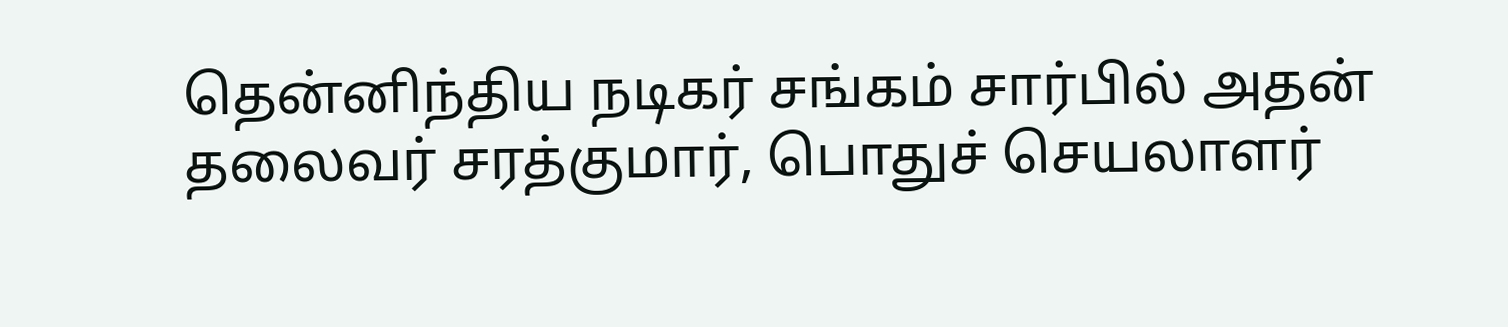தென்னிந்திய நடிகர் சங்கம் சார்பில் அதன் தலைவர் சரத்குமார், பொதுச் செயலாளர்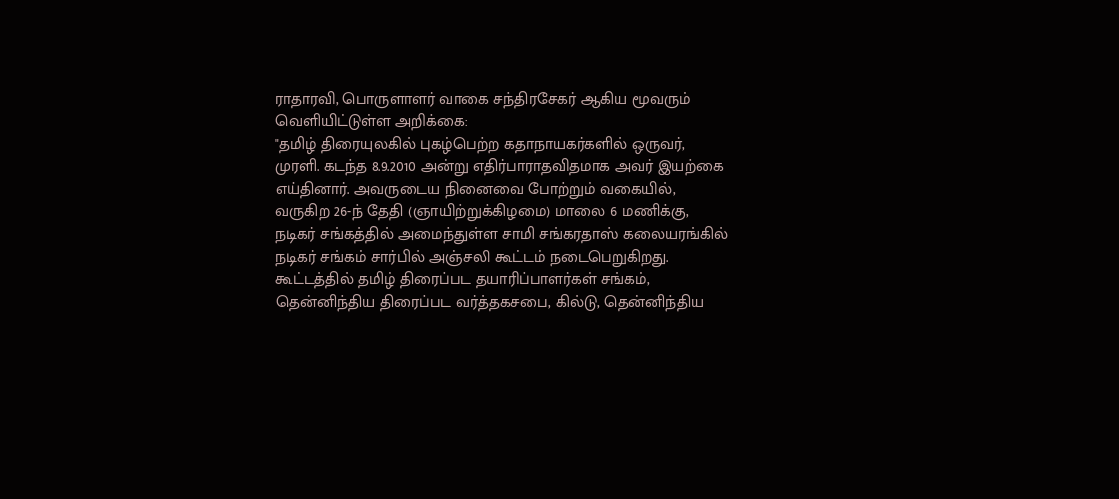ராதாரவி, பொருளாளர் வாகை சந்திரசேகர் ஆகிய மூவரும் வெளியிட்டுள்ள அறிக்கை:
"தமிழ் திரையுலகில் புகழ்பெற்ற கதாநாயகர்களில் ஒருவர், முரளி. கடந்த 8.9.2010 அன்று எதிர்பாராதவிதமாக அவர் இயற்கை எய்தினார். அவருடைய நினைவை போற்றும் வகையில், வருகிற 26-ந் தேதி (ஞாயிற்றுக்கிழமை) மாலை 6 மணிக்கு, நடிகர் சங்கத்தில் அமைந்துள்ள சாமி சங்கரதாஸ் கலையரங்கில் நடிகர் சங்கம் சார்பில் அஞ்சலி கூட்டம் நடைபெறுகிறது.
கூட்டத்தில் தமிழ் திரைப்பட தயாரிப்பாளர்கள் சங்கம், தென்னிந்திய திரைப்பட வர்த்தகசபை, கில்டு, தென்னிந்திய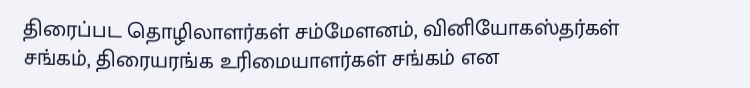திரைப்பட தொழிலாளர்கள் சம்மேளனம், வினியோகஸ்தர்கள் சங்கம், திரையரங்க உரிமையாளர்கள் சங்கம் என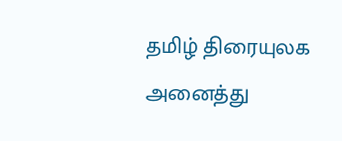தமிழ் திரையுலக அனைத்து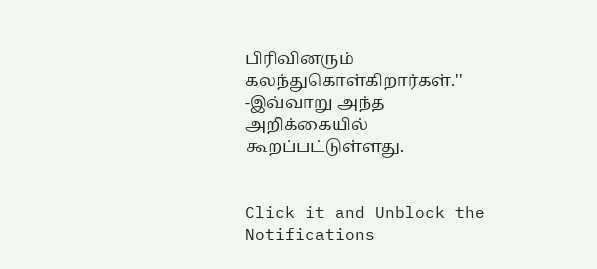பிரிவினரும் கலந்துகொள்கிறார்கள்.''
-இவ்வாறு அந்த அறிக்கையில் கூறப்பட்டுள்ளது.


Click it and Unblock the Notifications